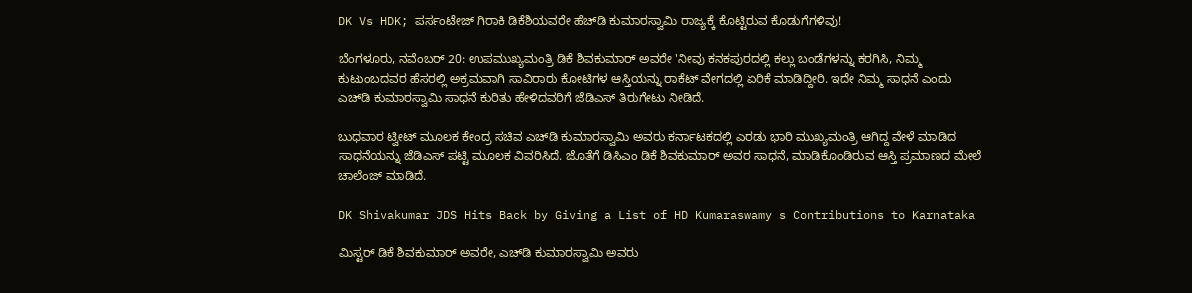DK Vs HDK; ಪರ್ಸಂಟೇಜ್ ಗಿರಾಕಿ ಡಿಕೆಶಿಯವರೇ ಹೆಚ್‌ಡಿ ಕುಮಾರಸ್ವಾಮಿ ರಾಜ್ಯಕ್ಕೆ ಕೊಟ್ಟಿರುವ ಕೊಡುಗೆಗಳಿವು!

ಬೆಂಗಳೂರು, ನವೆಂಬರ್ 20: ಉಪಮುಖ್ಯಮಂತ್ರಿ ಡಿಕೆ ಶಿವಕುಮಾರ್ ಅವರೇ 'ನೀವು ಕನಕಪುರದಲ್ಲಿ ಕಲ್ಲು ಬಂಡೆಗಳನ್ನು ಕರಗಿಸಿ, ನಿಮ್ಮ ಕುಟುಂಬದವರ ಹೆಸರಲ್ಲಿ ಅಕ್ರಮವಾಗಿ ಸಾವಿರಾರು ಕೋಟಿಗಳ ಆಸ್ತಿಯನ್ನು ರಾಕೆಟ್ ವೇಗದಲ್ಲಿ ಏರಿಕೆ ಮಾಡಿದ್ದೀರಿ. ಇದೇ ನಿಮ್ಮ ಸಾಧನೆ ಎಂದು ಎಚ್‌ಡಿ ಕುಮಾರಸ್ವಾಮಿ ಸಾಧನೆ ಕುರಿತು ಹೇಳಿದವರಿಗೆ ಜೆಡಿಎಸ್ ತಿರುಗೇಟು ನೀಡಿದೆ.

ಬುಧವಾರ ಟ್ವೀಟ್ ಮೂಲಕ ಕೇಂದ್ರ ಸಚಿವ ಎಚ್‌ಡಿ ಕುಮಾರಸ್ವಾಮಿ ಅವರು ಕರ್ನಾಟಕದಲ್ಲಿ ಎರಡು ಭಾರಿ ಮುಖ್ಯಮಂತ್ರಿ ಆಗಿದ್ದ ವೇಳೆ ಮಾಡಿದ ಸಾಧನೆಯನ್ನು ಜೆಡಿಎಸ್ ಪಟ್ಟಿ ಮೂಲಕ ವಿವರಿಸಿದೆ. ಜೊತೆಗೆ ಡಿಸಿಎಂ ಡಿಕೆ ಶಿವಕುಮಾರ್ ಅವರ ಸಾಧನೆ, ಮಾಡಿಕೊಂಡಿರುವ ಆಸ್ತಿ ಪ್ರಮಾಣದ ಮೇಲೆ ಚಾಲೆಂಜ್ ಮಾಡಿದೆ.

DK Shivakumar JDS Hits Back by Giving a List of HD Kumaraswamy s Contributions to Karnataka

ಮಿಸ್ಟರ್ ಡಿಕೆ ಶಿವಕುಮಾರ್ ಅವರೇ, ಎಚ್‌ಡಿ ಕುಮಾರಸ್ವಾಮಿ ಅವರು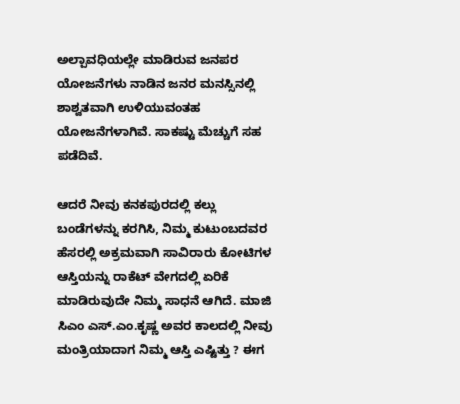ಅಲ್ಪಾವಧಿಯಲ್ಲೇ ಮಾಡಿರುವ ಜನಪರ ಯೋಜನೆಗಳು ನಾಡಿನ ಜನರ ಮನಸ್ಸಿನಲ್ಲಿ ಶಾಶ್ವತವಾಗಿ ಉಳಿಯುವಂತಹ ಯೋಜನೆಗಳಾಗಿವೆ. ಸಾಕಷ್ಟು ಮೆಚ್ಚುಗೆ ಸಹ ಪಡೆದಿವೆ.

ಆದರೆ ನೀವು ಕನಕಪುರದಲ್ಲಿ ಕಲ್ಲು ಬಂಡೆಗಳನ್ನು ಕರಗಿಸಿ, ನಿಮ್ಮ ಕುಟುಂಬದವರ ಹೆಸರಲ್ಲಿ ಅಕ್ರಮವಾಗಿ ಸಾವಿರಾರು ಕೋಟಿಗಳ ಆಸ್ತಿಯನ್ನು ರಾಕೆಟ್ ವೇಗದಲ್ಲಿ ಏರಿಕೆ ಮಾಡಿರುವುದೇ ನಿಮ್ಮ ಸಾಧನೆ ಆಗಿದೆ. ಮಾಜಿ ಸಿಎಂ ಎಸ್.ಎಂ.ಕೃಷ್ಣ ಅವರ ಕಾಲದಲ್ಲಿ ನೀವು ಮಂತ್ರಿಯಾದಾಗ ನಿಮ್ಮ ಆಸ್ತಿ ಎಷ್ಟಿತ್ತು ? ಈಗ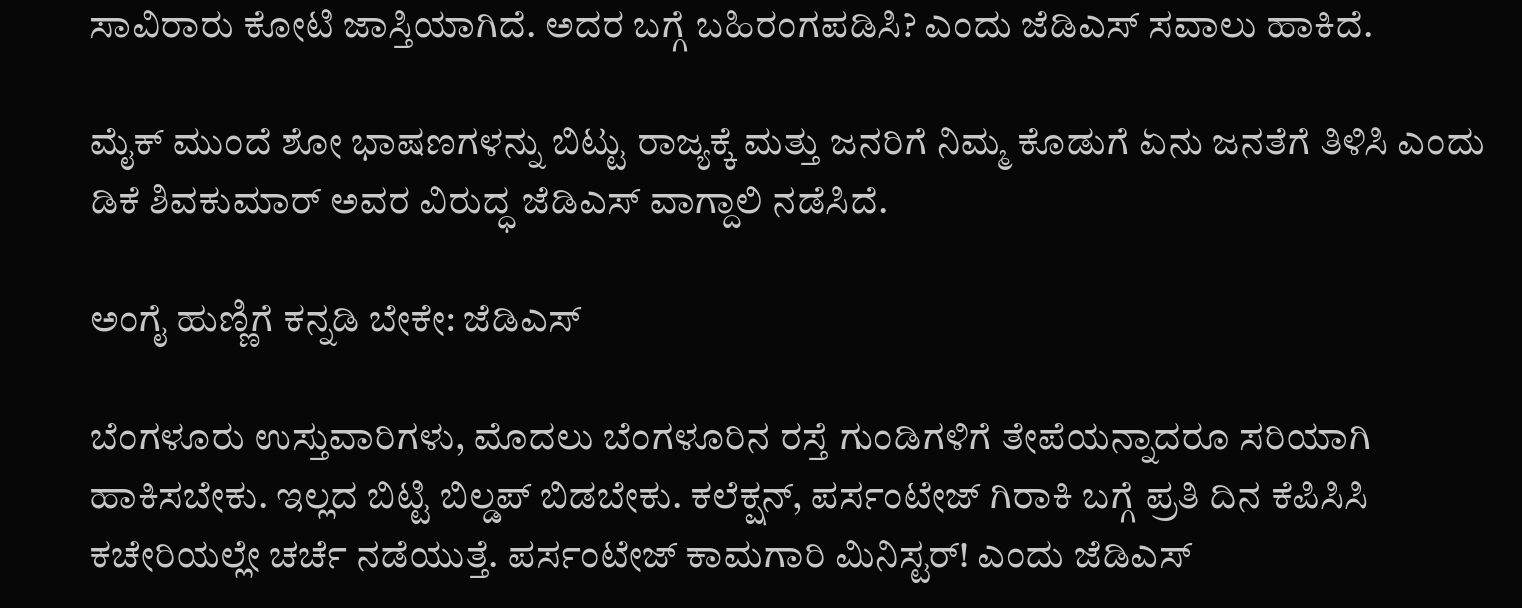ಸಾವಿರಾರು ಕೋಟಿ ಜಾಸ್ತಿಯಾಗಿದೆ. ಅದರ ಬಗ್ಗೆ ಬಹಿರಂಗಪಡಿಸಿ? ಎಂದು ಜೆಡಿಎಸ್ ಸವಾಲು ಹಾಕಿದೆ.

ಮೈಕ್ ಮುಂದೆ ಶೋ ಭಾಷಣಗಳನ್ನು ಬಿಟ್ಟು ರಾಜ್ಯಕ್ಕೆ ಮತ್ತು ಜನರಿಗೆ ನಿಮ್ಮ ಕೊಡುಗೆ ಏನು ಜನತೆಗೆ ತಿಳಿಸಿ ಎಂದು ಡಿಕೆ ಶಿವಕುಮಾರ್ ಅವರ ವಿರುದ್ಧ ಜೆಡಿಎಸ್ ವಾಗ್ದಾಲಿ ನಡೆಸಿದೆ.

ಅಂಗೈ ಹುಣ್ಣಿಗೆ ಕನ್ನಡಿ ಬೇಕೇ: ಜೆಡಿಎಸ್

ಬೆಂಗಳೂರು ಉಸ್ತುವಾರಿಗಳು, ಮೊದಲು ಬೆಂಗಳೂರಿನ ರಸ್ತೆ ಗುಂಡಿಗಳಿಗೆ ತೇಪೆಯನ್ನಾದರೂ ಸರಿಯಾಗಿ ಹಾಕಿಸಬೇಕು. ಇಲ್ಲದ ಬಿಟ್ಟಿ ಬಿಲ್ಡಪ್ ಬಿಡಬೇಕು. ಕಲೆಕ್ಷನ್, ಪರ್ಸಂಟೇಜ್ ಗಿರಾಕಿ ಬಗ್ಗೆ ಪ್ರತಿ ದಿನ ಕೆಪಿಸಿಸಿ ಕಚೇರಿಯಲ್ಲೇ ಚರ್ಚೆ ನಡೆಯುತ್ತೆ. ಪರ್ಸಂಟೇಜ್ ಕಾಮಗಾರಿ ಮಿನಿಸ್ಟರ್! ಎಂದು ಜೆಡಿಎಸ್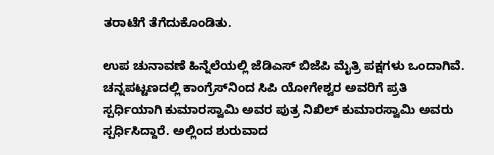ತರಾಟೆಗೆ ತೆಗೆದುಕೊಂಡಿತು.

ಉಪ ಚುನಾವಣೆ ಹಿನ್ನೆಲೆಯಲ್ಲಿ ಜೆಡಿಎಸ್ ಬಿಜೆಪಿ ಮೈತ್ರಿ ಪಕ್ಷಗಳು ಒಂದಾಗಿವೆ. ಚನ್ನಪಟ್ಟಣದಲ್ಲಿ ಕಾಂಗ್ರೆಸ್‌ನಿಂದ ಸಿಪಿ ಯೋಗೇಶ್ವರ ಅವರಿಗೆ ಪ್ರತಿ ಸ್ಪರ್ಧಿಯಾಗಿ ಕುಮಾರಸ್ವಾಮಿ ಅವರ ಪುತ್ರ ನಿಖಿಲ್ ಕುಮಾರಸ್ವಾಮಿ ಅವರು ಸ್ಪರ್ಧಿಸಿದ್ದಾರೆ. ಅಲ್ಲಿಂದ ಶುರುವಾದ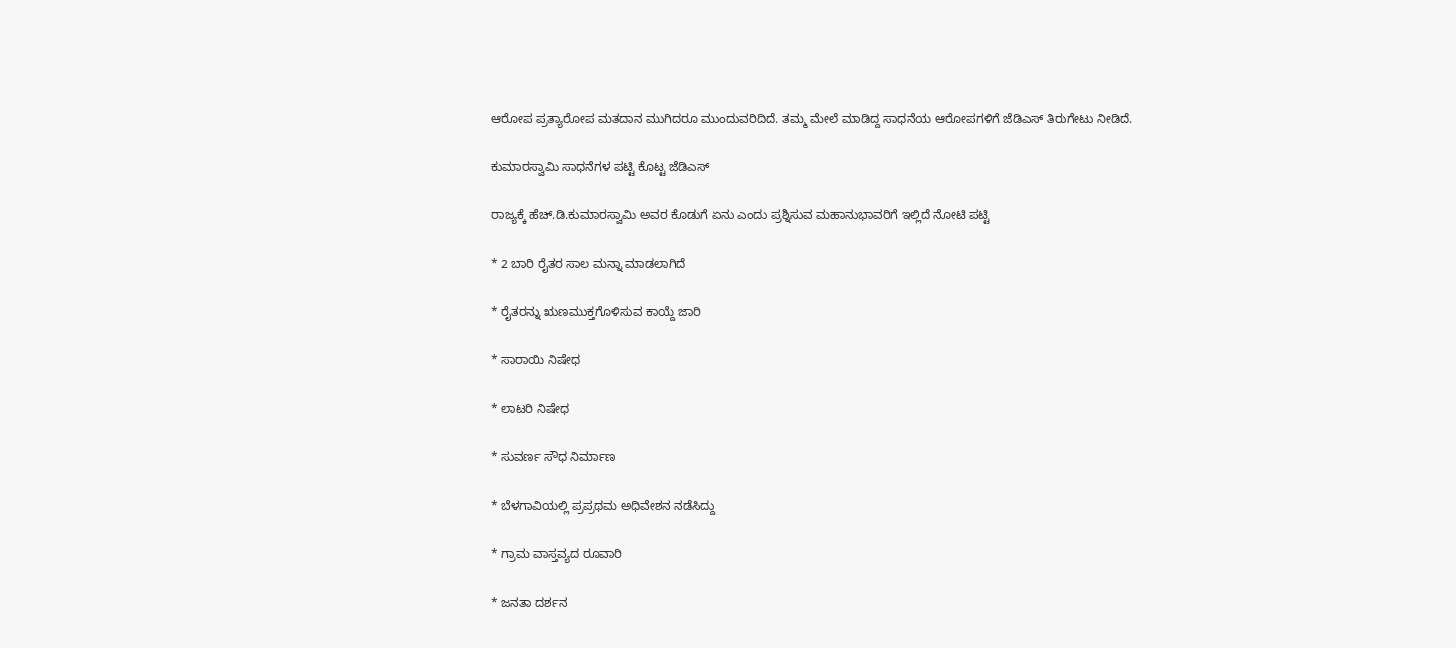ಆರೋಪ ಪ್ರತ್ಯಾರೋಪ ಮತದಾನ ಮುಗಿದರೂ ಮುಂದುವರಿದಿದೆ. ತಮ್ಮ ಮೇಲೆ ಮಾಡಿದ್ದ ಸಾಧನೆಯ ಆರೋಪಗಳಿಗೆ ಜೆಡಿಎಸ್ ತಿರುಗೇಟು ನೀಡಿದೆ.

ಕುಮಾರಸ್ವಾಮಿ ಸಾಧನೆಗಳ ಪಟ್ಟಿ ಕೊಟ್ಟ ಜೆಡಿಎಸ್

ರಾಜ್ಯಕ್ಕೆ ಹೆಚ್.ಡಿ.ಕುಮಾರಸ್ವಾಮಿ ಅವರ ಕೊಡುಗೆ ಏನು ಎಂದು ಪ್ರಶ್ನಿಸುವ ಮಹಾನುಭಾವರಿಗೆ ಇಲ್ಲಿದೆ ನೋಟಿ ಪಟ್ಟಿ

* 2 ಬಾರಿ ರೈತರ ಸಾಲ ಮನ್ನಾ ಮಾಡಲಾಗಿದೆ

* ರೈತರನ್ನು ಋಣಮುಕ್ತಗೊಳಿಸುವ ಕಾಯ್ದೆ ಜಾರಿ

* ಸಾರಾಯಿ ನಿಷೇಧ

* ಲಾಟರಿ ನಿಷೇಧ

* ಸುವರ್ಣ ಸೌಧ ನಿರ್ಮಾಣ

* ಬೆಳಗಾವಿಯಲ್ಲಿ ಪ್ರಪ್ರಥಮ ಅಧಿವೇಶನ ನಡೆಸಿದ್ದು

* ಗ್ರಾಮ ವಾಸ್ತವ್ಯದ ರೂವಾರಿ

* ಜನತಾ ದರ್ಶನ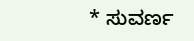* ಸುವರ್ಣ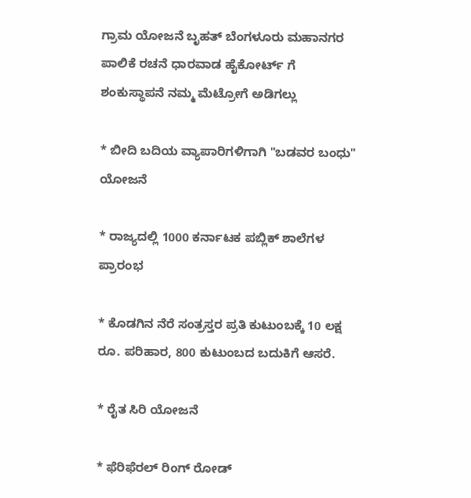ಗ್ರಾಮ ಯೋಜನೆ ಬೃಹತ್ ಬೆಂಗಳೂರು ಮಹಾನಗರ ಪಾಲಿಕೆ ರಚನೆ ಧಾರವಾಡ ಹೈಕೋರ್ಟ್ ಗೆ ಶಂಕುಸ್ಥಾಪನೆ ನಮ್ಮ ಮೆಟ್ರೋಗೆ ಅಡಿಗಲ್ಲು

* ಬೀದಿ ಬದಿಯ ವ್ಯಾಪಾರಿಗಳಿಗಾಗಿ "ಬಡವರ ಬಂಧು" ಯೋಜನೆ

* ರಾಜ್ಯದಲ್ಲಿ 1000 ಕರ್ನಾಟಕ ಪಬ್ಲಿಕ್ ಶಾಲೆಗಳ ಪ್ರಾರಂಭ

* ಕೊಡಗಿನ ನೆರೆ ಸಂತ್ರಸ್ತರ ಪ್ರತಿ ಕುಟುಂಬಕ್ಕೆ 10 ಲಕ್ಷ ರೂ. ಪರಿಹಾರ, 800 ಕುಟುಂಬದ ಬದುಕಿಗೆ ಆಸರೆ.

* ರೈತ ಸಿರಿ ಯೋಜನೆ

* ಫೆರಿಫೆರಲ್ ರಿಂಗ್ ರೋಡ್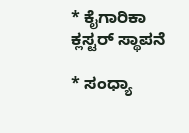* ಕೈಗಾರಿಕಾ ಕ್ಲಸ್ಟರ್ ಸ್ಥಾಪನೆ

* ಸಂಧ್ಯಾ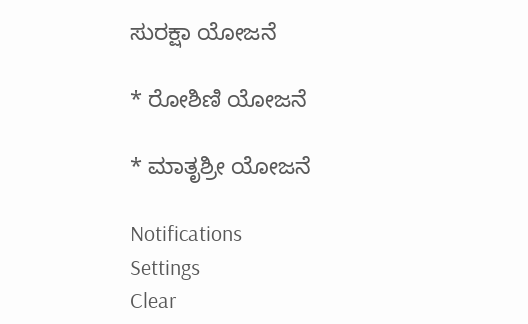ಸುರಕ್ಷಾ ಯೋಜನೆ

* ರೋಶಿಣಿ ಯೋಜನೆ

* ಮಾತೃಶ್ರೀ ಯೋಜನೆ

Notifications
Settings
Clear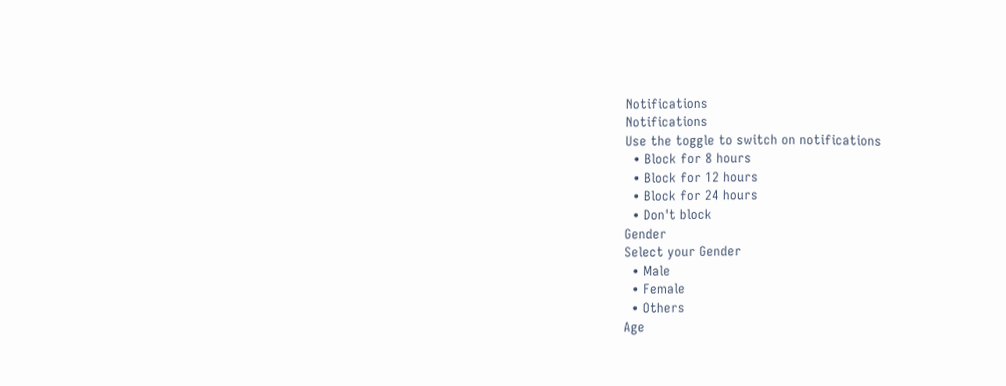Notifications
Notifications
Use the toggle to switch on notifications
  • Block for 8 hours
  • Block for 12 hours
  • Block for 24 hours
  • Don't block
Gender
Select your Gender
  • Male
  • Female
  • Others
Age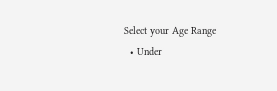Select your Age Range
  • Under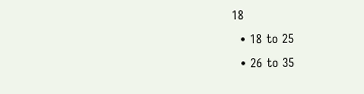18
  • 18 to 25
  • 26 to 35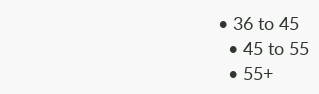• 36 to 45
  • 45 to 55
  • 55+